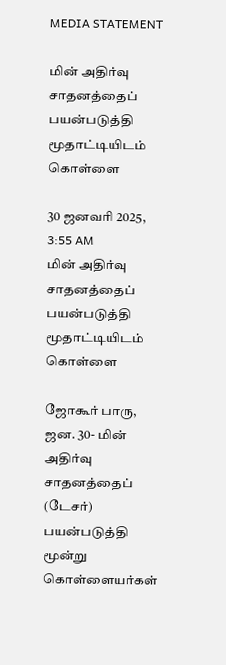MEDIA STATEMENT

மின் அதிர்வு சாதனத்தைப் பயன்படுத்தி மூதாட்டியிடம் கொள்ளை

30 ஜனவரி 2025, 3:55 AM
மின் அதிர்வு சாதனத்தைப் பயன்படுத்தி மூதாட்டியிடம் கொள்ளை

ஜோகூர் பாரு, ஜன. 30- மின் அதிர்வு சாதனத்தைப் (டேசர்) பயன்படுத்தி மூன்று கொள்ளையர்கள்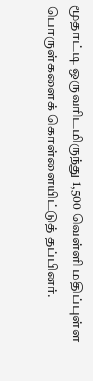மூதாட்டி ஒருவரிடமிருந்து 1,500 வெள்ளி மதிப்புள்ள பொருள்களைக் கொள்ளையிட்டுத் தப்பினர்.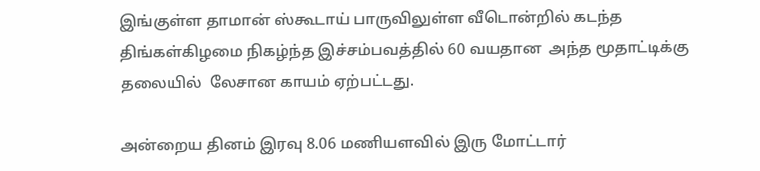இங்குள்ள தாமான் ஸ்கூடாய் பாருவிலுள்ள வீடொன்றில் கடந்த திங்கள்கிழமை நிகழ்ந்த இச்சம்பவத்தில் 60 வயதான  அந்த மூதாட்டிக்கு தலையில்  லேசான காயம் ஏற்பட்டது.

அன்றைய தினம் இரவு 8.06 மணியளவில் இரு மோட்டார்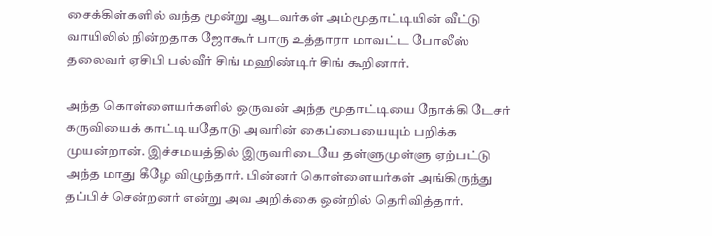சைக்கிள்களில் வந்த மூன்று ஆடவர்கள் அம்மூதாட்டியின் வீட்டு வாயிலில் நின்றதாக ஜோகூர் பாரு உத்தாரா மாவட்ட போலீஸ் தலைவர் ஏசிபி பல்வீர் சிங் மஹிண்டிர் சிங் கூறினார்.

அந்த கொள்ளையர்களில் ஒருவன் அந்த மூதாட்டியை நோக்கி டேசர் கருவியைக் காட்டியதோடு அவரின் கைப்பையையும் பறிக்க முயன்றான். இச்சமயத்தில் இருவரிடையே தள்ளுமுள்ளு ஏற்பட்டு அந்த மாது கீழே விழுந்தார். பின்னர் கொள்ளையர்கள் அங்கிருந்து தப்பிச் சென்றனர் என்று அவ அறிக்கை ஒன்றில் தெரிவித்தார்.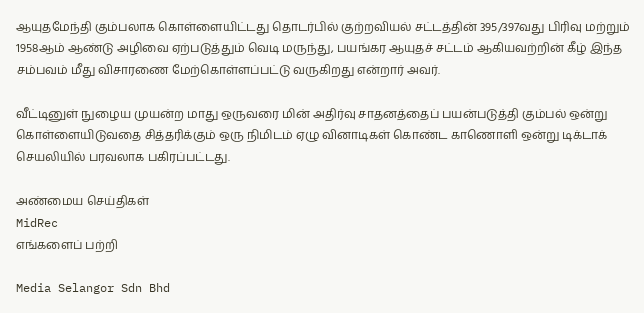ஆயுதமேந்தி கும்பலாக கொள்ளையிட்டது தொடர்பில் குற்றவியல் சட்டத்தின் 395/397வது பிரிவு மற்றும் 1958ஆம் ஆண்டு அழிவை ஏற்படுத்தும் வெடி மருந்து, பயங்கர ஆயுதச் சட்டம் ஆகியவற்றின் கீழ் இந்த சம்பவம் மீது விசாரணை மேற்கொள்ளப்பட்டு வருகிறது என்றார் அவர்.

வீட்டினுள் நுழைய முயன்ற மாது ஒருவரை மின் அதிர்வு சாதனத்தைப் பயன்படுத்தி கும்பல் ஒன்று கொள்ளையிடுவதை சித்தரிக்கும் ஒரு நிமிடம் ஏழு வினாடிகள் கொண்ட காணொளி ஒன்று டிக்டாக் செயலியில் பரவலாக பகிரப்பட்டது.

அண்மைய செய்திகள்
MidRec
எங்களைப் பற்றி

Media Selangor Sdn Bhd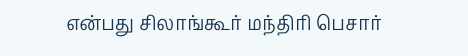என்பது சிலாங்கூர் மந்திரி பெசார்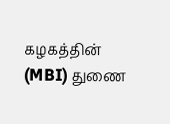கழகத்தின் (MBI) துணை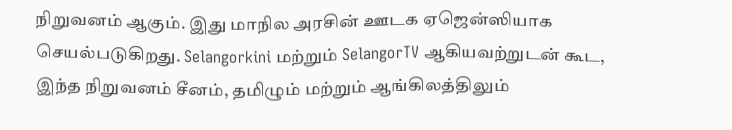நிறுவனம் ஆகும். இது மாநில அரசின் ஊடக ஏஜென்ஸியாக செயல்படுகிறது. Selangorkini மற்றும் SelangorTV ஆகியவற்றுடன் கூட, இந்த நிறுவனம் சீனம், தமிழும் மற்றும் ஆங்கிலத்திலும்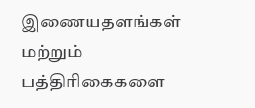இணையதளங்கள் மற்றும் பத்திரிகைகளை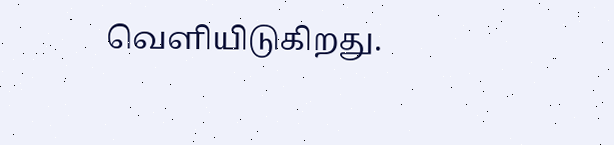வெளியிடுகிறது.